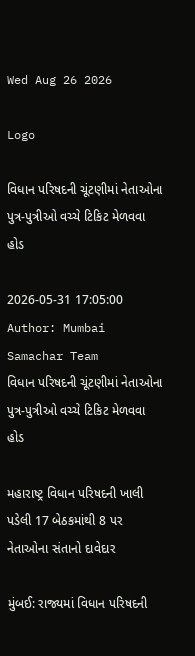Wed Aug 26 2026

Logo

વિધાન પરિષદની ચૂંટણીમાં નેતાઓના પુત્ર-પુત્રીઓ વચ્ચે ટિકિટ મેળવવા હોડ

2026-05-31 17:05:00
Author: Mumbai Samachar Team
વિધાન પરિષદની ચૂંટણીમાં નેતાઓના પુત્ર-પુત્રીઓ વચ્ચે ટિકિટ મેળવવા હોડ

મહારાષ્ટ્ર વિધાન પરિષદની ખાલી પડેલી 17 બેઠકમાંથી 8 પર નેતાઓના સંતાનો દાવેદાર

મુંબઈ: રાજ્યમાં વિધાન પરિષદની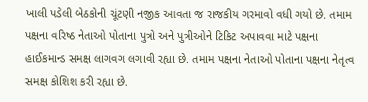ખાલી પડેલી બેઠકોની ચૂંટણી નજીક આવતા જ રાજકીય ગરમાવો વધી ગયો છે. તમામ પક્ષના વરિષ્ઠ નેતાઓ પોતાના પુત્રો અને પુત્રીઓને ટિકિટ અપાવવા માટે પક્ષના હાઈકમાન્ડ સમક્ષ લાગવગ લગાવી રહ્યા છે. તમામ પક્ષના નેતાઓ પોતાના પક્ષના નેતૃત્વ સમક્ષ કોશિશ કરી રહ્યા છે.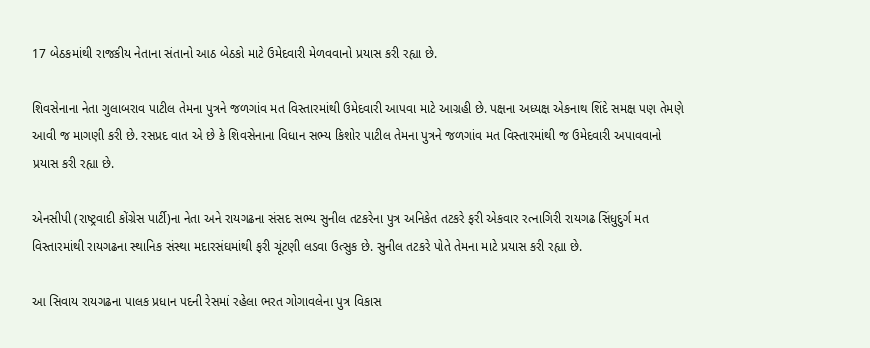17 બેઠકમાંથી રાજકીય નેતાના સંતાનો આઠ બેઠકો માટે ઉમેદવારી મેળવવાનો પ્રયાસ કરી રહ્યા છે.

શિવસેનાના નેતા ગુલાબરાવ પાટીલ તેમના પુત્રને જળગાંવ મત વિસ્તારમાંથી ઉમેદવારી આપવા માટે આગ્રહી છે. પક્ષના અધ્યક્ષ એકનાથ શિંદે સમક્ષ પણ તેમણે આવી જ માગણી કરી છે. રસપ્રદ વાત એ છે કે શિવસેનાના વિધાન સભ્ય કિશોર પાટીલ તેમના પુત્રને જળગાંવ મત વિસ્તારમાંથી જ ઉમેદવારી અપાવવાનો પ્રયાસ કરી રહ્યા છે.

એનસીપી (રાષ્ટ્રવાદી કોંગ્રેસ પાર્ટી)ના નેતા અને રાયગઢના સંસદ સભ્ય સુનીલ તટકરેના પુત્ર અનિકેત તટકરે ફરી એકવાર રત્નાગિરી રાયગઢ સિંધુદુર્ગ મત વિસ્તારમાંથી રાયગઢના સ્થાનિક સંસ્થા મદારસંઘમાંથી ફરી ચૂંટણી લડવા ઉત્સુક છે. સુનીલ તટકરે પોતે તેમના માટે પ્રયાસ કરી રહ્યા છે.

આ સિવાય રાયગઢના પાલક પ્રધાન પદની રેસમાં રહેલા ભરત ગોગાવલેના પુત્ર વિકાસ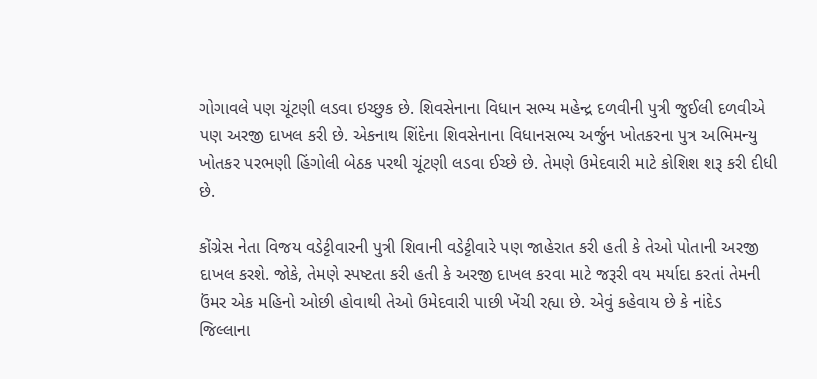ગોગાવલે પણ ચૂંટણી લડવા ઇચ્છુક છે. શિવસેનાના વિધાન સભ્ય મહેન્દ્ર દળવીની પુત્રી જુઈલી દળવીએ પણ અરજી દાખલ કરી છે. એકનાથ શિંદેના શિવસેનાના વિધાનસભ્ય અર્જુન ખોતકરના પુત્ર અભિમન્યુ ખોતકર પરભણી હિંગોલી બેઠક પરથી ચૂંટણી લડવા ઈચ્છે છે. તેમણે ઉમેદવારી માટે કોશિશ શરૂ કરી દીધી છે.

કોંગ્રેસ નેતા વિજય વડેટ્ટીવારની પુત્રી શિવાની વડેટ્ટીવારે પણ જાહેરાત કરી હતી કે તેઓ પોતાની અરજી દાખલ કરશે. જોકે, તેમણે સ્પષ્ટતા કરી હતી કે અરજી દાખલ કરવા માટે જરૂરી વય મર્યાદા કરતાં તેમની ઉંમર એક મહિનો ઓછી હોવાથી તેઓ ઉમેદવારી પાછી ખેંચી રહ્યા છે. એવું કહેવાય છે કે નાંદેડ જિલ્લાના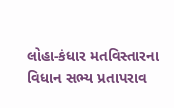લોહા-કંધાર મતવિસ્તારના વિધાન સભ્ય પ્રતાપરાવ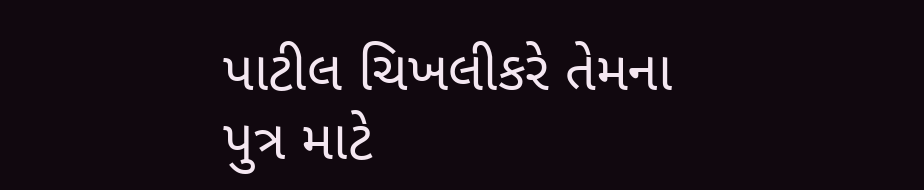પાટીલ ચિખલીકરે તેમના પુત્ર માટે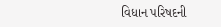વિધાન પરિષદની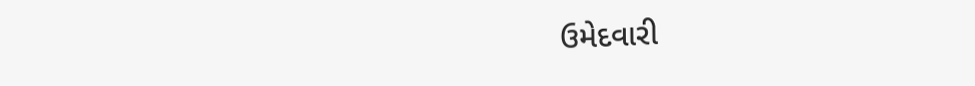ઉમેદવારી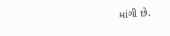માંગી છે.